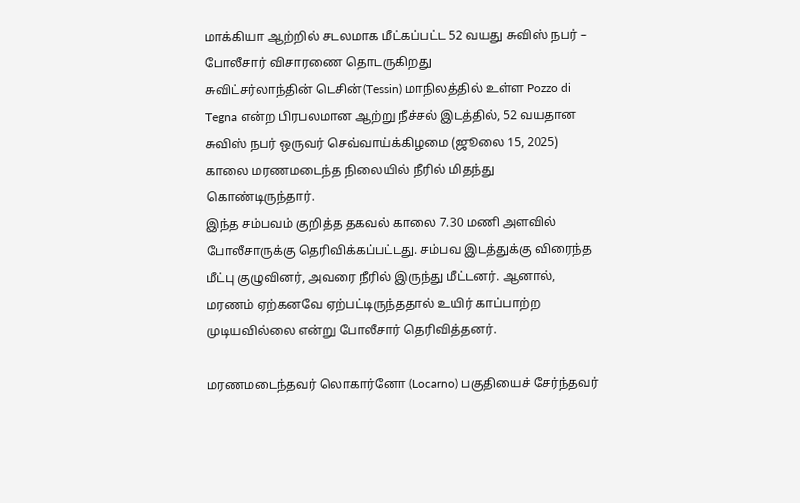மாக்கியா ஆற்றில் சடலமாக மீட்கப்பட்ட 52 வயது சுவிஸ் நபர் – போலீசார் விசாரணை தொடருகிறது
சுவிட்சர்லாந்தின் டெசின்(Tessin) மாநிலத்தில் உள்ள Pozzo di Tegna என்ற பிரபலமான ஆற்று நீச்சல் இடத்தில், 52 வயதான சுவிஸ் நபர் ஒருவர் செவ்வாய்க்கிழமை (ஜூலை 15, 2025) காலை மரணமடைந்த நிலையில் நீரில் மிதந்து கொண்டிருந்தார்.
இந்த சம்பவம் குறித்த தகவல் காலை 7.30 மணி அளவில் போலீசாருக்கு தெரிவிக்கப்பட்டது. சம்பவ இடத்துக்கு விரைந்த மீட்பு குழுவினர், அவரை நீரில் இருந்து மீட்டனர். ஆனால், மரணம் ஏற்கனவே ஏற்பட்டிருந்ததால் உயிர் காப்பாற்ற முடியவில்லை என்று போலீசார் தெரிவித்தனர்.

மரணமடைந்தவர் லொகார்னோ (Locarno) பகுதியைச் சேர்ந்தவர்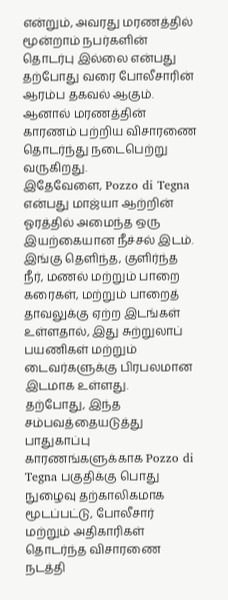என்றும், அவரது மரணத்தில் மூன்றாம் நபர்களின் தொடர்பு இல்லை என்பது தற்போது வரை போலீசாரின் ஆரம்ப தகவல் ஆகும். ஆனால் மரணத்தின் காரணம் பற்றிய விசாரணை தொடர்ந்து நடைபெற்று வருகிறது.
இதேவேளை, Pozzo di Tegna என்பது மாஜ்யா ஆற்றின் ஓரத்தில் அமைந்த ஒரு இயற்கையான நீச்சல் இடம். இங்கு தெளிந்த, குளிர்ந்த நீர், மணல் மற்றும் பாறை கரைகள், மற்றும் பாறைத் தாவலுக்கு ஏற்ற இடங்கள் உள்ளதால், இது சுற்றுலாப் பயணிகள் மற்றும் டைவர்களுக்கு பிரபலமான இடமாக உள்ளது.
தற்போது, இந்த சம்பவத்தையடுத்து பாதுகாப்பு காரணங்களுக்காக Pozzo di Tegna பகுதிக்கு பொது நுழைவு தற்காலிகமாக மூடப்பட்டு, போலீசார் மற்றும் அதிகாரிகள் தொடர்ந்த விசாரணை நடத்தி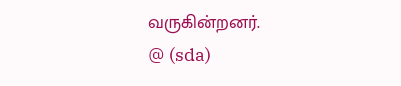வருகின்றனர்.
@ (sda)